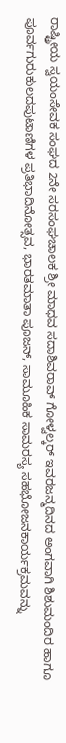ರಾಷ್ಟ್ರೀಯ ಸ್ವಯಂಸೇವಕ ಸಂಘದ 2ನೇ ಸರಸಂಘಚಾಲಕ ಶ್ರೀ ಮಾಧವ ಸದಾಶಿವರಾವ್ ಗೋಳ್ವಲ್ಕರ್ ಇವರಜನ್ಮದಿನದ ಅಂಗವಾಗಿ ಶಿಶುಮಂದಿರ ಹಾಗೂ ಪೂರ್ವಗುರುಕುಲದಪುಟಾಣಿಗಳ ಪ್ರತಿಭಾದಿನೋತ್ಸವ, ಭಾರತಮಾತಾ ಪೂಜನ್, ಸಾಮೂಹಿಕ ಸಾಮರಸ್ಯ ಸಹಭೋಜನಕಾರ್ಯಕ್ರಮವನ್ನು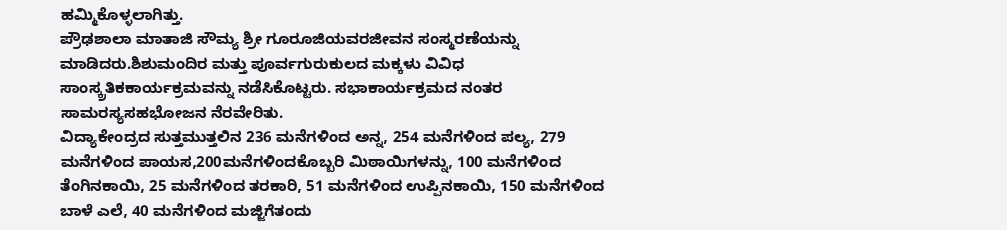ಹಮ್ಮಿಕೊಳ್ಳಲಾಗಿತ್ತು.
ಪ್ರೌಢಶಾಲಾ ಮಾತಾಜಿ ಸೌಮ್ಯ ಶ್ರೀ ಗೂರೂಜಿಯವರಜೀವನ ಸಂಸ್ಮರಣೆಯನ್ನು ಮಾಡಿದರು.ಶಿಶುಮಂದಿರ ಮತ್ತು ಪೂರ್ವಗುರುಕುಲದ ಮಕ್ಕಳು ವಿವಿಧ ಸಾಂಸ್ಕ್ರತಿಕಕಾರ್ಯಕ್ರಮವನ್ನು ನಡೆಸಿಕೊಟ್ಟರು. ಸಭಾಕಾರ್ಯಕ್ರಮದ ನಂತರ ಸಾಮರಸ್ಯಸಹಭೋಜನ ನೆರವೇರಿತು.
ವಿದ್ಯಾಕೇಂದ್ರದ ಸುತ್ತಮುತ್ತಲಿನ 236 ಮನೆಗಳಿಂದ ಅನ್ನ, 254 ಮನೆಗಳಿಂದ ಪಲ್ಯ, 279 ಮನೆಗಳಿಂದ ಪಾಯಸ,200ಮನೆಗಳಿಂದಕೊಬ್ಬರಿ ಮಿಠಾಯಿಗಳನ್ನು, 100 ಮನೆಗಳಿಂದ ತೆಂಗಿನಕಾಯಿ, 25 ಮನೆಗಳಿಂದ ತರಕಾರಿ, 51 ಮನೆಗಳಿಂದ ಉಪ್ಪಿನಕಾಯಿ, 150 ಮನೆಗಳಿಂದ ಬಾಳೆ ಎಲೆ, 40 ಮನೆಗಳಿಂದ ಮಜ್ಜಿಗೆತಂದು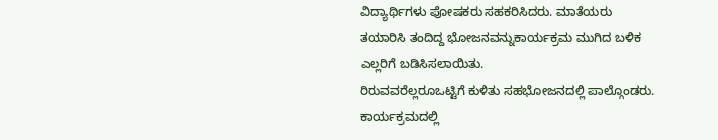ವಿದ್ಯಾರ್ಥಿಗಳು ಪೋಷಕರು ಸಹಕರಿಸಿದರು. ಮಾತೆಯರು ತಯಾರಿಸಿ ತಂದಿದ್ದ ಭೋಜನವನ್ನುಕಾರ್ಯಕ್ರಮ ಮುಗಿದ ಬಳಿಕ ಎಲ್ಲರಿಗೆ ಬಡಿಸಿಸಲಾಯಿತು.
ರಿರುವವರೆಲ್ಲರೂಒಟ್ಟಿಗೆ ಕುಳಿತು ಸಹಭೋಜನದಲ್ಲಿ ಪಾಲ್ಗೊಂಡರು. ಕಾರ್ಯಕ್ರಮದಲ್ಲಿ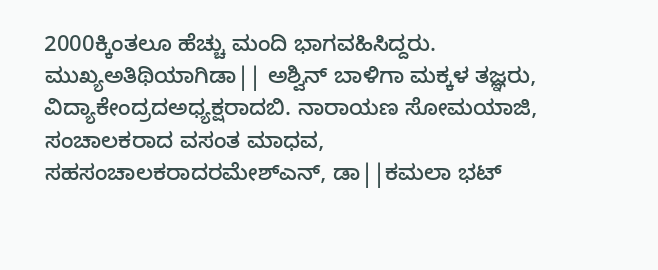2000ಕ್ಕಿಂತಲೂ ಹೆಚ್ಚು ಮಂದಿ ಭಾಗವಹಿಸಿದ್ದರು. ಮುಖ್ಯಅತಿಥಿಯಾಗಿಡಾ|| ಅಶ್ವಿನ್ ಬಾಳಿಗಾ ಮಕ್ಕಳ ತಜ್ಞರು, ವಿದ್ಯಾಕೇಂದ್ರದಅಧ್ಯಕ್ಷರಾದಬಿ. ನಾರಾಯಣ ಸೋಮಯಾಜಿ, ಸಂಚಾಲಕರಾದ ವಸಂತ ಮಾಧವ, ಸಹಸಂಚಾಲಕರಾದರಮೇಶ್ಎನ್, ಡಾ||ಕಮಲಾ ಭಟ್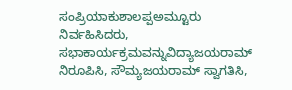ಸಂಪ್ರಿಯಾಕುಶಾಲಪ್ಪಅಮ್ಟೂರು ನಿರ್ವಹಿಸಿದರು, ಸಭಾಕಾರ್ಯಕ್ರಮವನ್ನುವಿದ್ಯಾಜಯರಾಮ್ ನಿರೂಪಿಸಿ, ಸೌಮ್ಯಜಯರಾಮ್ ಸ್ವಾಗತಿಸಿ,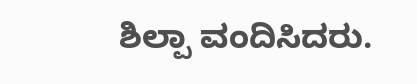ಶಿಲ್ಪಾ ವಂದಿಸಿದರು.